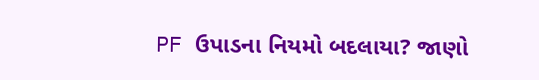PF ઉપાડના નિયમો બદલાયા? જાણો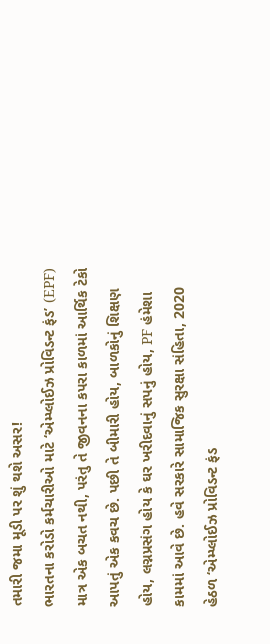તમારી જમા મૂડી પર શું થશે અસર!
ભારતના કરોડો કર્મચારીઓ માટે ‘એમ્પ્લોઈઝ પ્રોવિડન્ટ ફંડ’ (EPF) માત્ર એક બચત નથી, પરંતુ તે જીવનના કપરા કાળમાં આર્થિક ટેકો આપતું એક કવચ છે. પછી તે બીમારી હોય, બાળકોનું શિક્ષણ હોય, લગ્નપ્રસંગ હોય કે ઘર ખરીદવાનું સપનું હોય, PF હંમેશા કામમાં આવે છે. હવે સરકારે સામાજિક સુરક્ષા સંહિતા, 2020 હેઠળ ‘એમ્પ્લોઈઝ પ્રોવિડન્ટ ફંડ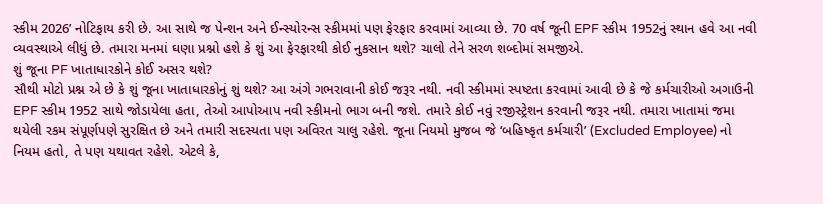સ્કીમ 2026’ નોટિફાય કરી છે. આ સાથે જ પેન્શન અને ઈન્સ્યોરન્સ સ્કીમમાં પણ ફેરફાર કરવામાં આવ્યા છે. 70 વર્ષ જૂની EPF સ્કીમ 1952નું સ્થાન હવે આ નવી વ્યવસ્થાએ લીધું છે. તમારા મનમાં ઘણા પ્રશ્નો હશે કે શું આ ફેરફારથી કોઈ નુકસાન થશે? ચાલો તેને સરળ શબ્દોમાં સમજીએ.
શું જૂના PF ખાતાધારકોને કોઈ અસર થશે?
સૌથી મોટો પ્રશ્ન એ છે કે શું જૂના ખાતાધારકોનું શું થશે? આ અંગે ગભરાવાની કોઈ જરૂર નથી. નવી સ્કીમમાં સ્પષ્ટતા કરવામાં આવી છે કે જે કર્મચારીઓ અગાઉની EPF સ્કીમ 1952 સાથે જોડાયેલા હતા, તેઓ આપોઆપ નવી સ્કીમનો ભાગ બની જશે. તમારે કોઈ નવું રજીસ્ટ્રેશન કરવાની જરૂર નથી. તમારા ખાતામાં જમા થયેલી રકમ સંપૂર્ણપણે સુરક્ષિત છે અને તમારી સદસ્યતા પણ અવિરત ચાલુ રહેશે. જૂના નિયમો મુજબ જે ‘બહિષ્કૃત કર્મચારી’ (Excluded Employee) નો નિયમ હતો, તે પણ યથાવત રહેશે. એટલે કે,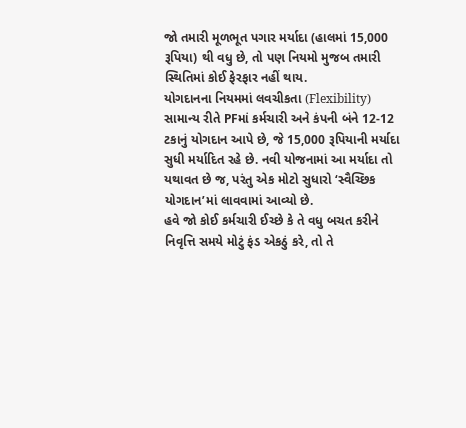જો તમારી મૂળભૂત પગાર મર્યાદા (હાલમાં 15,000 રૂપિયા) થી વધુ છે, તો પણ નિયમો મુજબ તમારી સ્થિતિમાં કોઈ ફેરફાર નહીં થાય.
યોગદાનના નિયમમાં લવચીકતા (Flexibility)
સામાન્ય રીતે PFમાં કર્મચારી અને કંપની બંને 12-12 ટકાનું યોગદાન આપે છે, જે 15,000 રૂપિયાની મર્યાદા સુધી મર્યાદિત રહે છે. નવી યોજનામાં આ મર્યાદા તો યથાવત છે જ, પરંતુ એક મોટો સુધારો ‘સ્વૈચ્છિક યોગદાન’માં લાવવામાં આવ્યો છે.
હવે જો કોઈ કર્મચારી ઈચ્છે કે તે વધુ બચત કરીને નિવૃત્તિ સમયે મોટું ફંડ એકઠું કરે, તો તે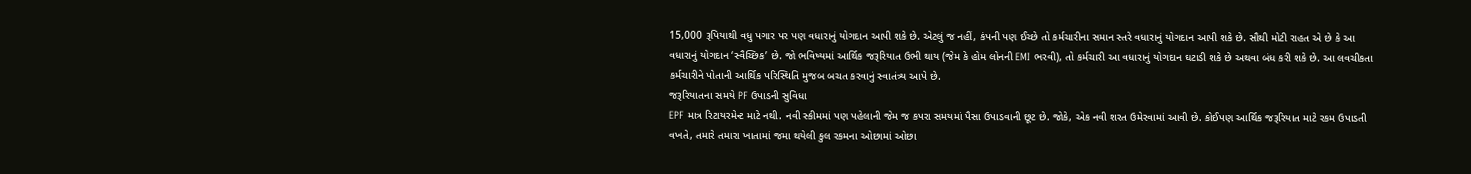15,000 રૂપિયાથી વધુ પગાર પર પણ વધારાનું યોગદાન આપી શકે છે. એટલું જ નહીં, કંપની પણ ઈચ્છે તો કર્મચારીના સમાન સ્તરે વધારાનું યોગદાન આપી શકે છે. સૌથી મોટી રાહત એ છે કે આ વધારાનું યોગદાન ‘સ્વૈચ્છિક’ છે. જો ભવિષ્યમાં આર્થિક જરૂરિયાત ઉભી થાય (જેમ કે હોમ લોનની EMI ભરવી), તો કર્મચારી આ વધારાનું યોગદાન ઘટાડી શકે છે અથવા બંધ કરી શકે છે. આ લવચીકતા કર્મચારીને પોતાની આર્થિક પરિસ્થિતિ મુજબ બચત કરવાનું સ્વાતંત્ર્ય આપે છે.
જરૂરિયાતના સમયે PF ઉપાડની સુવિધા
EPF માત્ર રિટાયરમેન્ટ માટે નથી. નવી સ્કીમમાં પણ પહેલાની જેમ જ કપરા સમયમાં પૈસા ઉપાડવાની છૂટ છે. જોકે, એક નવી શરત ઉમેરવામાં આવી છે. કોઈપણ આર્થિક જરૂરિયાત માટે રકમ ઉપાડતી વખતે, તમારે તમારા ખાતામાં જમા થયેલી કુલ રકમના ઓછામાં ઓછા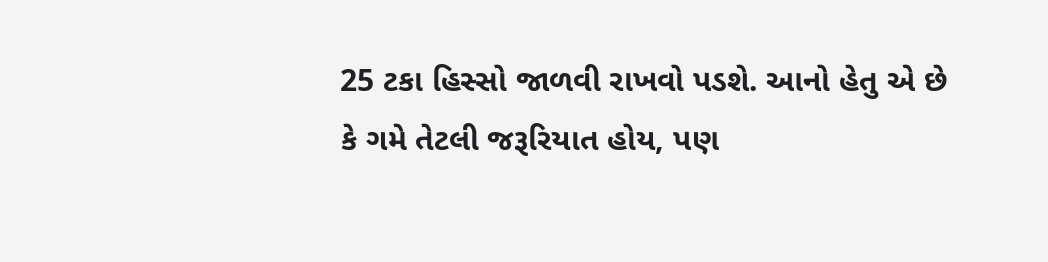25 ટકા હિસ્સો જાળવી રાખવો પડશે. આનો હેતુ એ છે કે ગમે તેટલી જરૂરિયાત હોય, પણ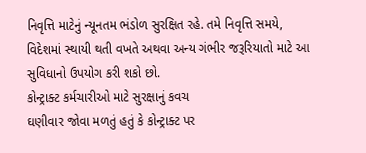નિવૃત્તિ માટેનું ન્યૂનતમ ભંડોળ સુરક્ષિત રહે. તમે નિવૃત્તિ સમયે, વિદેશમાં સ્થાયી થતી વખતે અથવા અન્ય ગંભીર જરૂરિયાતો માટે આ સુવિધાનો ઉપયોગ કરી શકો છો.
કોન્ટ્રાક્ટ કર્મચારીઓ માટે સુરક્ષાનું કવચ
ઘણીવાર જોવા મળતું હતું કે કોન્ટ્રાક્ટ પર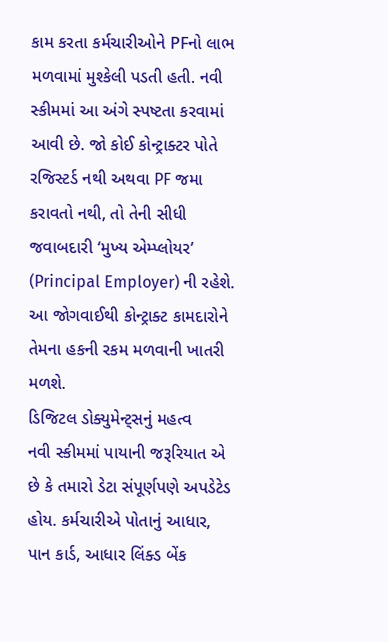કામ કરતા કર્મચારીઓને PFનો લાભ મળવામાં મુશ્કેલી પડતી હતી. નવી સ્કીમમાં આ અંગે સ્પષ્ટતા કરવામાં આવી છે. જો કોઈ કોન્ટ્રાક્ટર પોતે રજિસ્ટર્ડ નથી અથવા PF જમા કરાવતો નથી, તો તેની સીધી જવાબદારી ‘મુખ્ય એમ્પ્લોયર’ (Principal Employer) ની રહેશે. આ જોગવાઈથી કોન્ટ્રાક્ટ કામદારોને તેમના હકની રકમ મળવાની ખાતરી મળશે.
ડિજિટલ ડોક્યુમેન્ટ્સનું મહત્વ
નવી સ્કીમમાં પાયાની જરૂરિયાત એ છે કે તમારો ડેટા સંપૂર્ણપણે અપડેટેડ હોય. કર્મચારીએ પોતાનું આધાર, પાન કાર્ડ, આધાર લિંક્ડ બેંક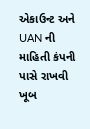એકાઉન્ટ અને UAN ની માહિતી કંપની પાસે રાખવી ખૂબ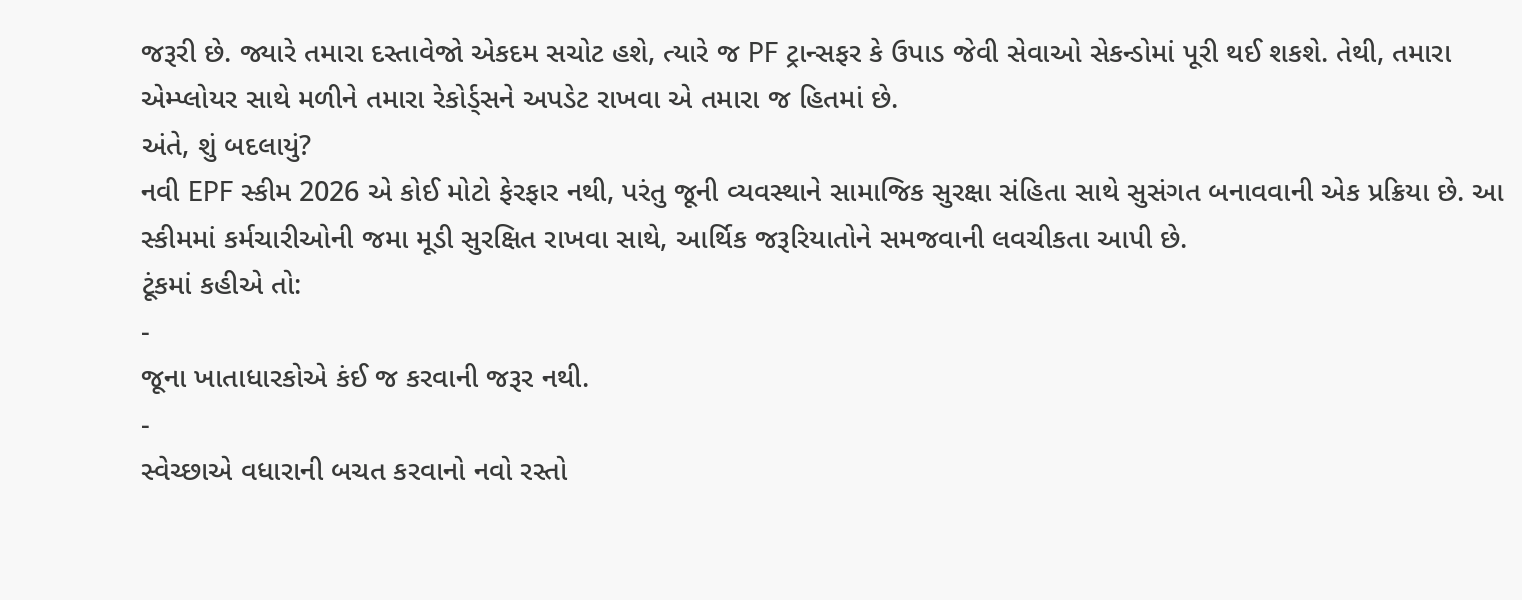જરૂરી છે. જ્યારે તમારા દસ્તાવેજો એકદમ સચોટ હશે, ત્યારે જ PF ટ્રાન્સફર કે ઉપાડ જેવી સેવાઓ સેકન્ડોમાં પૂરી થઈ શકશે. તેથી, તમારા એમ્પ્લોયર સાથે મળીને તમારા રેકોર્ડ્સને અપડેટ રાખવા એ તમારા જ હિતમાં છે.
અંતે, શું બદલાયું?
નવી EPF સ્કીમ 2026 એ કોઈ મોટો ફેરફાર નથી, પરંતુ જૂની વ્યવસ્થાને સામાજિક સુરક્ષા સંહિતા સાથે સુસંગત બનાવવાની એક પ્રક્રિયા છે. આ સ્કીમમાં કર્મચારીઓની જમા મૂડી સુરક્ષિત રાખવા સાથે, આર્થિક જરૂરિયાતોને સમજવાની લવચીકતા આપી છે.
ટૂંકમાં કહીએ તો:
-
જૂના ખાતાધારકોએ કંઈ જ કરવાની જરૂર નથી.
-
સ્વેચ્છાએ વધારાની બચત કરવાનો નવો રસ્તો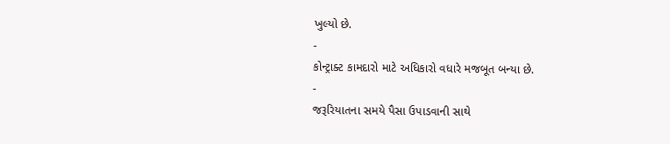ખુલ્યો છે.
-
કોન્ટ્રાક્ટ કામદારો માટે અધિકારો વધારે મજબૂત બન્યા છે.
-
જરૂરિયાતના સમયે પૈસા ઉપાડવાની સાથે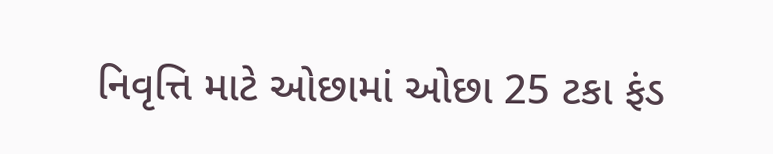નિવૃત્તિ માટે ઓછામાં ઓછા 25 ટકા ફંડ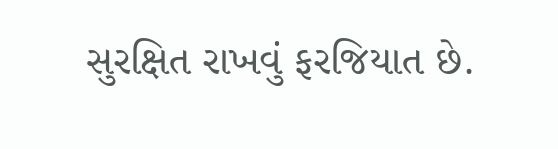સુરક્ષિત રાખવું ફરજિયાત છે.